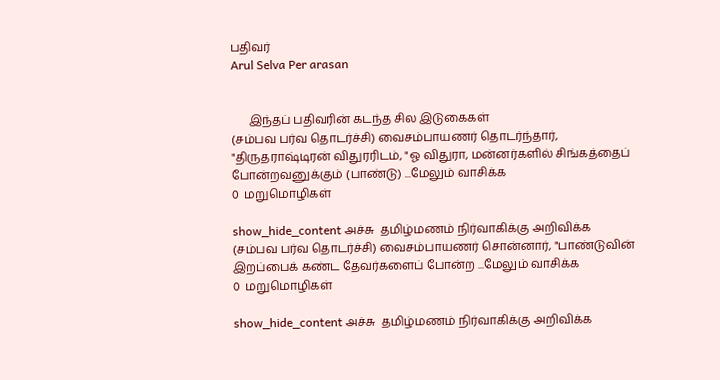பதிவர்
Arul Selva Per arasan


      இந்தப் பதிவரின் கடந்த சில இடுகைகள்
(சம்பவ பர்வ தொடர்ச்சி) வைசம்பாயணர் தொடர்ந்தார், "திருதராஷ்டிரன் விதுரரிடம், "ஓ விதுரா, மன்னர்களில் சிங்கத்தைப் போன்றவனுக்கும் (பாண்டு) ...மேலும் வாசிக்க
0  மறுமொழிகள்

show_hide_content அச்சு  தமிழ்மணம் நிர்வாகிக்கு அறிவிக்க
(சம்பவ பர்வ தொடர்ச்சி) வைசம்பாயணர் சொன்னார், "பாண்டுவின் இறப்பைக் கண்ட தேவர்களைப் போன்ற ...மேலும் வாசிக்க
0  மறுமொழிகள்

show_hide_content அச்சு  தமிழ்மணம் நிர்வாகிக்கு அறிவிக்க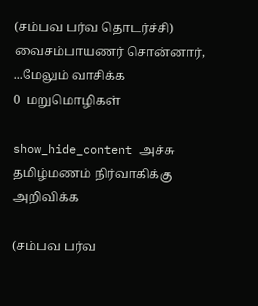(சம்பவ பர்வ தொடர்ச்சி) வைசம்பாயணர் சொன்னார், ...மேலும் வாசிக்க
0  மறுமொழிகள்

show_hide_content அச்சு  தமிழ்மணம் நிர்வாகிக்கு அறிவிக்க

(சம்பவ பர்வ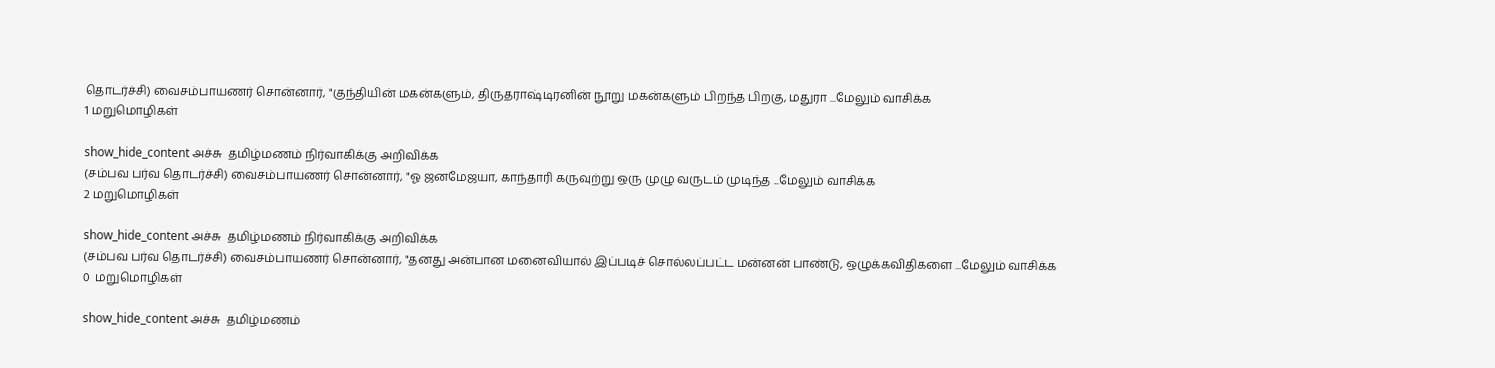தொடர்ச்சி) வைசம்பாயணர் சொன்னார், "குந்தியின் மகன்களும், திருதராஷ்டிரனின் நூறு மகன்களும் பிறந்த பிறகு, மதுரா ...மேலும் வாசிக்க
1 மறுமொழிகள்

show_hide_content அச்சு  தமிழ்மணம் நிர்வாகிக்கு அறிவிக்க
(சம்பவ பர்வ தொடர்ச்சி) வைசம்பாயணர் சொன்னார், "ஓ ஜனமேஜயா, காந்தாரி கருவுற்று ஒரு முழு வருடம் முடிந்த ...மேலும் வாசிக்க
2 மறுமொழிகள்

show_hide_content அச்சு  தமிழ்மணம் நிர்வாகிக்கு அறிவிக்க
(சம்பவ பர்வ தொடர்ச்சி) வைசம்பாயணர் சொன்னார், "தனது அன்பான மனைவியால் இப்படிச் சொல்லப்பட்ட மன்னன் பாண்டு, ஒழுக்கவிதிகளை ...மேலும் வாசிக்க
0  மறுமொழிகள்

show_hide_content அச்சு  தமிழ்மணம்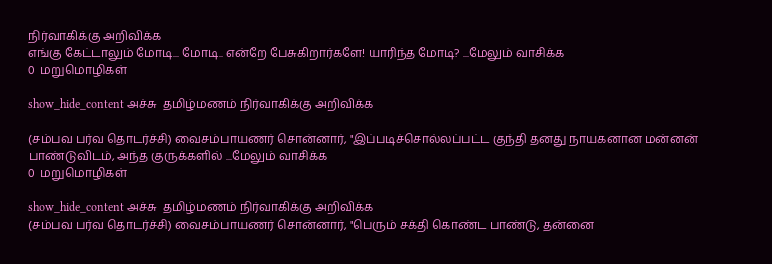நிர்வாகிக்கு அறிவிக்க
எங்கு கேட்டாலும் மோடி... மோடி.. என்றே பேசுகிறார்களே! யாரிந்த மோடி? ...மேலும் வாசிக்க
0  மறுமொழிகள்

show_hide_content அச்சு  தமிழ்மணம் நிர்வாகிக்கு அறிவிக்க

(சம்பவ பர்வ தொடர்ச்சி) வைசம்பாயணர் சொன்னார், "இப்படிச்சொல்லப்பட்ட குந்தி தனது நாயகனான மன்னன் பாண்டுவிடம், அந்த குருக்களில் ...மேலும் வாசிக்க
0  மறுமொழிகள்

show_hide_content அச்சு  தமிழ்மணம் நிர்வாகிக்கு அறிவிக்க
(சம்பவ பர்வ தொடர்ச்சி) வைசம்பாயணர் சொன்னார், "பெரும் சக்தி கொண்ட பாண்டு, தன்னை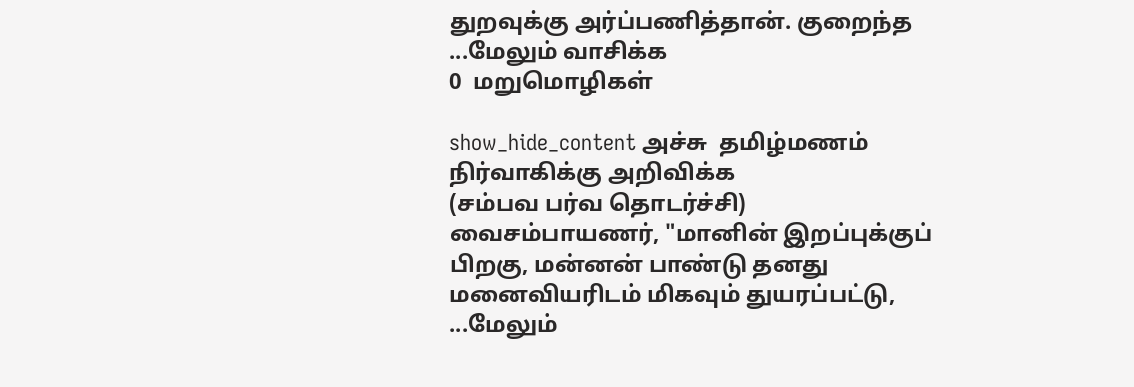துறவுக்கு அர்ப்பணித்தான். குறைந்த ...மேலும் வாசிக்க
0  மறுமொழிகள்

show_hide_content அச்சு  தமிழ்மணம் நிர்வாகிக்கு அறிவிக்க
(சம்பவ பர்வ தொடர்ச்சி) வைசம்பாயணர், "மானின் இறப்புக்குப் பிறகு, மன்னன் பாண்டு தனது மனைவியரிடம் மிகவும் துயரப்பட்டு, ...மேலும்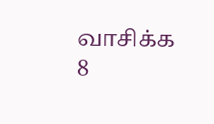வாசிக்க
8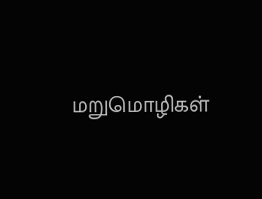மறுமொழிகள்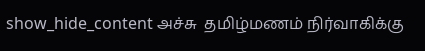show_hide_content அச்சு  தமிழ்மணம் நிர்வாகிக்கு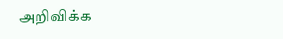அறிவிக்க